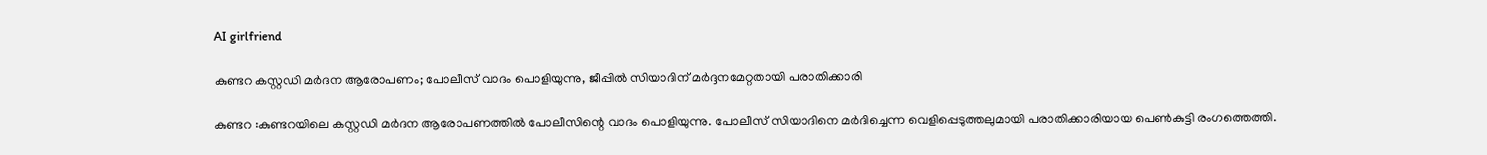AI girlfriend

കുണ്ടറ കസ്റ്റഡി മർദന ആരോപണം; പോലീസ് വാദം പൊളിയുന്നു, ജീപ്പിൽ സിയാദിന് മർദ്ദനമേറ്റതായി പരാതിക്കാരി

കുണ്ടറ :കുണ്ടറയിലെ കസ്റ്റഡി മർദന ആരോപണത്തിൽ പോലീസിന്റെ വാദം പൊളിയുന്നു. പോലീസ് സിയാദിനെ മർദിച്ചെന്ന വെളിപ്പെടുത്തലുമായി പരാതിക്കാരിയായ പെൺകുട്ടി രംഗത്തെത്തി.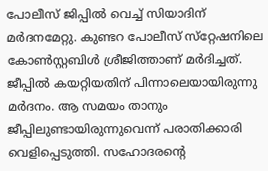പോലീസ് ജിപ്പിൽ വെച്ച് സിയാദിന് മർദനമേറ്റു. കുണ്ടറ പോലീസ് സ്‌റ്റേഷനിലെ കോൺസ്റ്റബിൾ ശ്രീജിത്താണ് മർദിച്ചത്. ജീപ്പിൽ കയറ്റിയതിന് പിന്നാലെയായിരുന്നു മർദനം. ആ സമയം താനും ജീപ്പിലുണ്ടായിരുന്നുവെന്ന് പരാതിക്കാരി വെളിപ്പെടുത്തി. സഹോദരന്റെ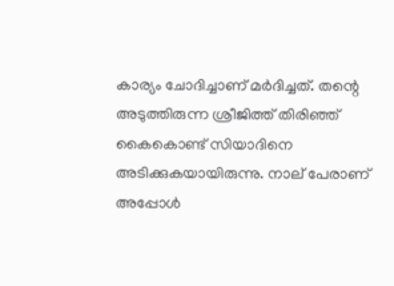കാര്യം ചോദിച്ചാണ് മർദിച്ചത്. തന്റെ അടുത്തിരുന്ന ശ്രീജിത്ത് തിരിഞ്ഞ് കൈകൊണ്ട് സിയാദിനെ അടിക്കുകയായിരുന്നു. നാല് പേരാണ് അപ്പോൾ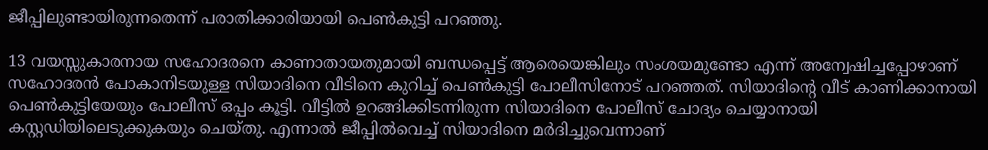ജീപ്പിലുണ്ടായിരുന്നതെന്ന് പരാതിക്കാരിയായി പെൺകുട്ടി പറഞ്ഞു.

13 വയസ്സുകാരനായ സഹോദരനെ കാണാതായതുമായി ബന്ധപ്പെട്ട് ആരെയെങ്കിലും സംശയമുണ്ടോ എന്ന് അന്വേഷിച്ചപ്പോഴാണ് സഹോദരൻ പോകാനിടയുള്ള സിയാദിനെ വീടിനെ കുറിച്ച് പെൺകുട്ടി പോലീസിനോട് പറഞ്ഞത്. സിയാദിന്റെ വീട് കാണിക്കാനായി പെൺകുട്ടിയേയും പോലീസ് ഒപ്പം കൂട്ടി. വീട്ടിൽ ഉറങ്ങിക്കിടന്നിരുന്ന സിയാദിനെ പോലീസ് ചോദ്യം ചെയ്യാനായി കസ്റ്റഡിയിലെടുക്കുകയും ചെയ്തു. എന്നാൽ ജീപ്പിൽവെച്ച് സിയാദിനെ മർദിച്ചുവെന്നാണ്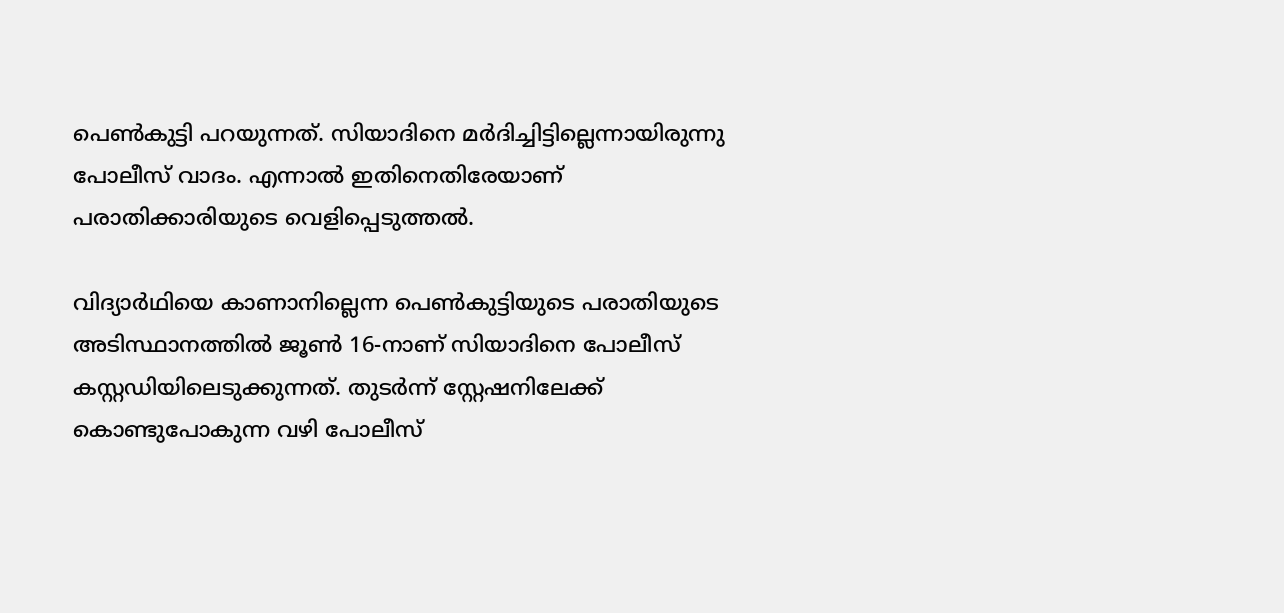പെൺകുട്ടി പറയുന്നത്. സിയാദിനെ മർദിച്ചിട്ടില്ലെന്നായിരുന്നു പോലീസ് വാദം. എന്നാൽ ഇതിനെതിരേയാണ് പരാതിക്കാരിയുടെ വെളിപ്പെടുത്തൽ.

വിദ്യാർഥിയെ കാണാനില്ലെന്ന പെൺകുട്ടിയുടെ പരാതിയുടെ അടിസ്ഥാനത്തിൽ ജൂൺ 16-നാണ് സിയാദിനെ പോലീസ് കസ്റ്റഡിയിലെടുക്കുന്നത്. തുടർന്ന് സ്റ്റേഷനിലേക്ക് കൊണ്ടുപോകുന്ന വഴി പോലീസ്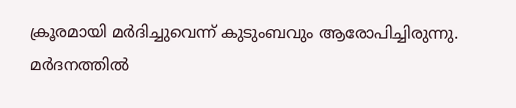ക്രൂരമായി മർദിച്ചുവെന്ന് കുടുംബവും ആരോപിച്ചിരുന്നു. മർദനത്തിൽ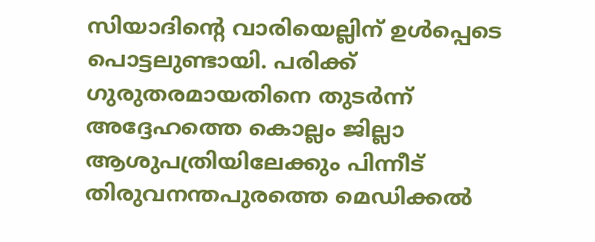സിയാദിന്റെ വാരിയെല്ലിന് ഉൾപ്പെടെ പൊട്ടലുണ്ടായി. പരിക്ക് ഗുരുതരമായതിനെ തുടർന്ന് അദ്ദേഹത്തെ കൊല്ലം ജില്ലാ ആശുപത്രിയിലേക്കും പിന്നീട് തിരുവനന്തപുരത്തെ മെഡിക്കൽ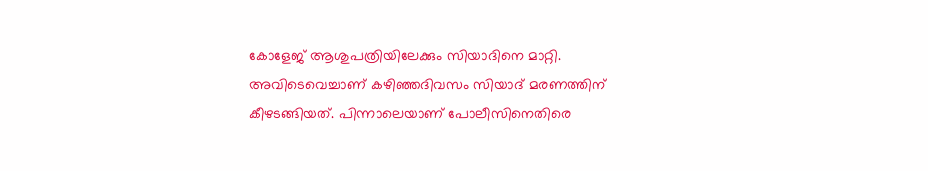കോളേജ് ആശുപത്രിയിലേക്കും സിയാദിനെ മാറ്റി. അവിടെവെച്ചാണ് കഴിഞ്ഞദിവസം സിയാദ് മരണത്തിന് കീഴടങ്ങിയത്. പിന്നാലെയാണ് പോലീസിനെതിരെ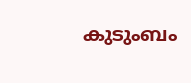കുടുംബം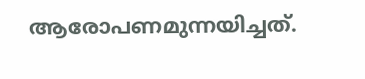ആരോപണമുന്നയിച്ചത്.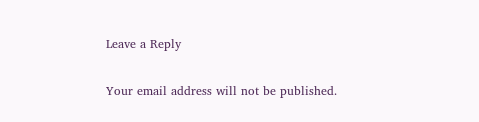Leave a Reply

Your email address will not be published.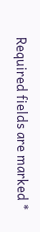Required fields are marked *